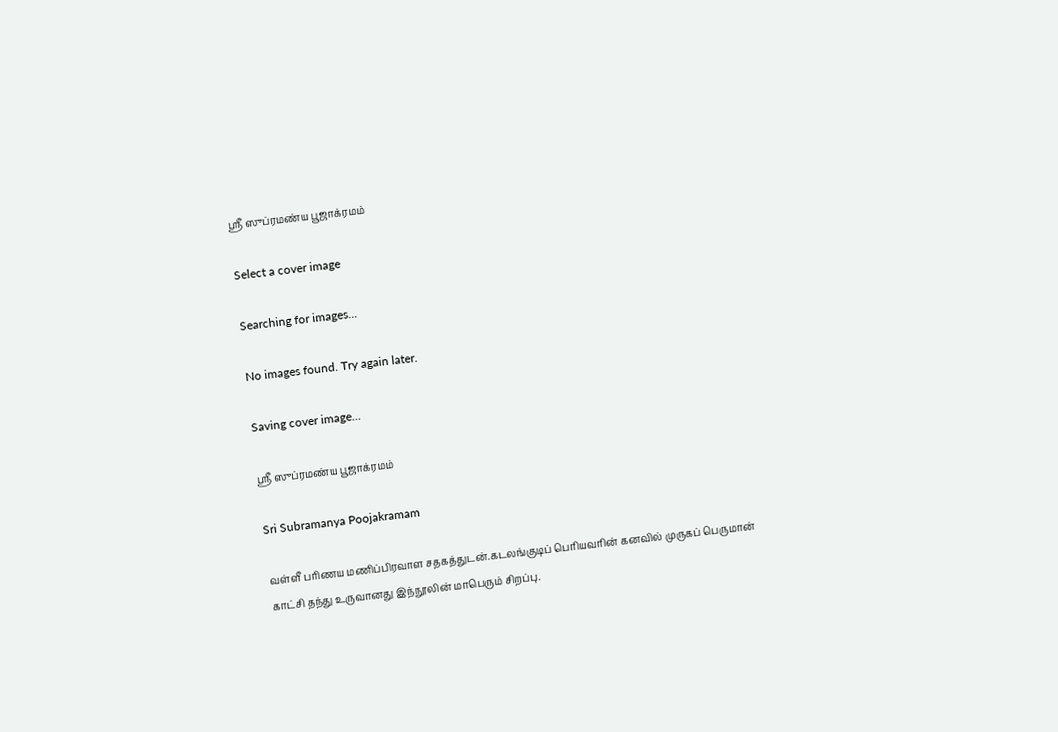ஸ்ரீ ஸுப்ரமண்ய பூஜாக்ரமம்

Select a cover image

Searching for images...

No images found. Try again later.

Saving cover image...

ஸ்ரீ ஸுப்ரமண்ய பூஜாக்ரமம்

Sri Subramanya Poojakramam

வள்ளீ பரிணய மணிப்பிரவாள சதகத்துடன்.கடலங்குடிப் பெரியவரின் கனவில் முருகப் பெருமான் காட்சி தந்து உருவானது இந்நூலின் மாபெரும் சிறப்பு.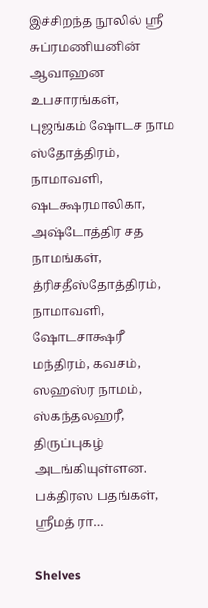இச்சிறந்த நூலில் ஸ்ரீ சுப்ரமணியனின் ஆவாஹன உபசாரங்கள், புஜங்கம் ஷோடச நாம ஸ்தோத்திரம், நாமாவளி, ஷடக்ஷரமாலிகா, அஷ்டோத்திர சத நாமங்கள், த்ரிசதீஸ்தோத்திரம், நாமாவளி, ஷோடசாக்ஷரீ மந்திரம், கவசம், ஸஹஸ்ர நாமம், ஸ்கந்தலஹரீ, திருப்புகழ் அடங்கியுள்ளன. பக்திரஸ பதங்கள், ஸ்ரீமத் ரா…

Shelves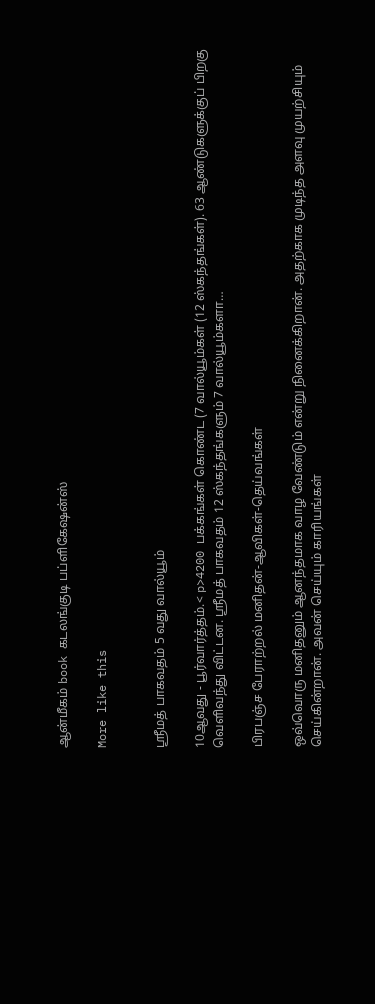ஆன்மீகம் book கடலங்குடி பப்ளிகேஷன்ஸ்

More like this


ஸ்ரீமத் பாகவதம் 5 வது வால்யூம்

10ஆவது - பூர்வார்த்தம்.< p>4200 பக்கங்கள் கொண்ட (7 வால்யூம்கள் (12 ஸ்கந்தங்கள்). 63 ஆண்டுகளுக்குப் பிறகு வெளிவந்து விட்டன. ஸ்ரீமத் பாகவதம் 12 ஸ்கந்தங்களும் 7 வால்யூம்களா…

பிரபஞ்ச பேராற்றல் மனிதன்-ஆவிகள்-தெய்வங்கள்

ஒவ்வொரு மனிதனும் ஆனந்தமாக வாழ வேண்டும் என்று நினைக்கிறான். அதற்காக முடிந்த அளவு முயற்சியும் செய்கின்றான். அவன் செய்யும் காரியங்கள்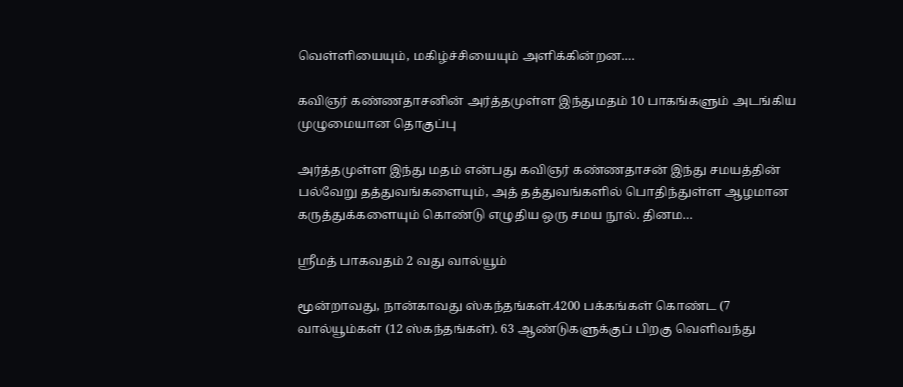வெள்ளியையும், மகிழ்ச்சியையும் அளிக்கின்றன.…

கவிஞர் கண்ணதாசனின் அர்த்தமுள்ள இந்துமதம் 10 பாகங்களும் அடங்கிய முழுமையான தொகுப்பு

அர்த்தமுள்ள இந்து மதம் என்பது கவிஞர் கண்ணதாசன் இந்து சமயத்தின் பல்வேறு தத்துவங்களையும், அத் தத்துவங்களில் பொதிந்துள்ள ஆழமான கருத்துக்களையும் கொண்டு எழுதிய ஒரு சமய நூல். தினம…

ஸ்ரீமத் பாகவதம் 2 வது வால்யூம்

மூன்றாவது, நான்காவது ஸ்கந்தங்கள்.4200 பக்கங்கள் கொண்ட (7 வால்யூம்கள் (12 ஸ்கந்தங்கள்). 63 ஆண்டுகளுக்குப் பிறகு வெளிவந்து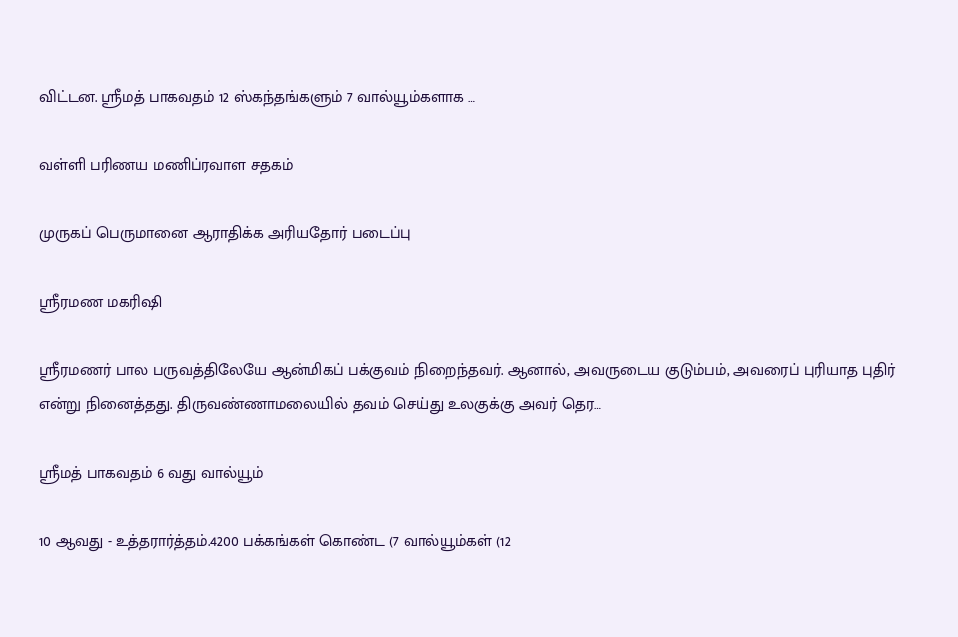விட்டன. ஸ்ரீமத் பாகவதம் 12 ஸ்கந்தங்களும் 7 வால்யூம்களாக …

வள்ளி பரிணய மணிப்ரவாள சதகம்

முருகப் பெருமானை ஆராதிக்க அரியதோர் படைப்பு

ஸ்ரீரமண மகரிஷி

ஸ்ரீரமணர் பால பருவத்திலேயே ஆன்மிகப் பக்குவம் நிறைந்தவர். ஆனால், அவருடைய குடும்பம், அவரைப் புரியாத புதிர் என்று நினைத்தது. திருவண்ணாமலையில் தவம் செய்து உலகுக்கு அவர் தெர…

ஸ்ரீமத் பாகவதம் 6 வது வால்யூம்

10 ஆவது - உத்தரார்த்தம்.4200 பக்கங்கள் கொண்ட (7 வால்யூம்கள் (12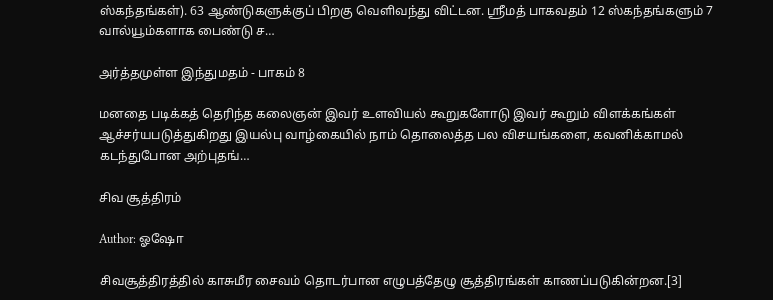ஸ்கந்தங்கள்). 63 ஆண்டுகளுக்குப் பிறகு வெளிவந்து விட்டன. ஸ்ரீமத் பாகவதம் 12 ஸ்கந்தங்களும் 7 வால்யூம்களாக பைண்டு ச…

அர்த்தமுள்ள இந்துமதம் - பாகம் 8

மனதை படிக்கத் தெரிந்த கலைஞன் இவர் உளவியல் கூறுகளோடு இவர் கூறும் விளக்கங்கள் ஆச்சர்யபடுத்துகிறது இயல்பு வாழ்கையில் நாம் தொலைத்த பல விசயங்களை, கவனிக்காமல் கடந்துபோன அற்புதங்…

சிவ சூத்திரம்

Author: ஓஷோ

சிவசூத்திரத்தில் காசுமீர சைவம் தொடர்பான எழுபத்தேழு சூத்திரங்கள் காணப்படுகின்றன.[3]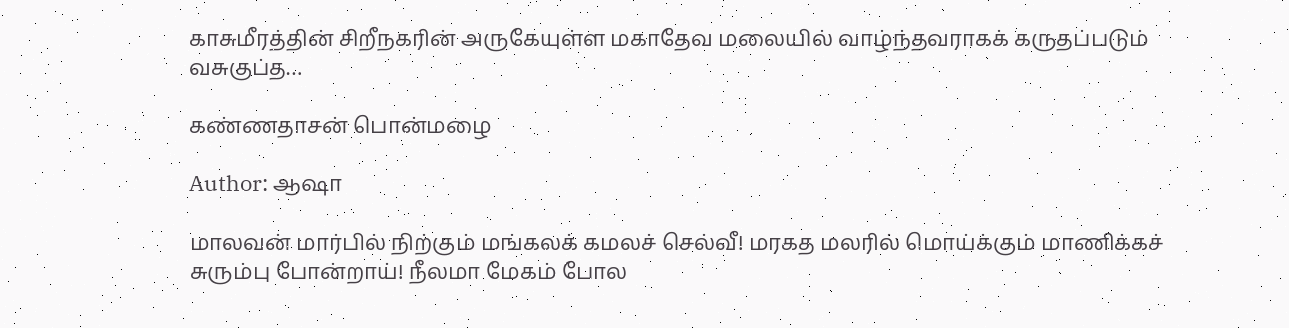காசுமீரத்தின் சிறீநகரின் அருகேயுள்ள மகாதேவ மலையில் வாழ்ந்தவராகக் கருதப்படும் வசுகுப்த…

கண்ணதாசன் பொன்மழை

Author: ஆஷா

மாலவன் மார்பில் நிற்கும் மங்கலக் கமலச் செல்வீ! மரகத மலரில் மொய்க்கும் மாணிக்கச் சுரும்பு போன்றாய்! நீலமா மேகம் போல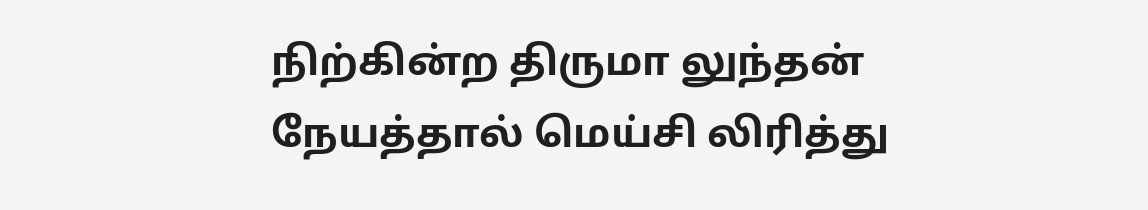நிற்கின்ற திருமா லுந்தன் நேயத்தால் மெய்சி லிரித்து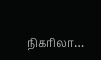நிகரிலா…